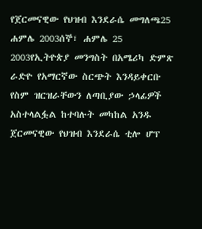የጀርመናዊው የህዝብ እንደራሴ መግለጫ25 ሐምሌ 2003ሰኞ፣ ሐምሌ 25 2003የኢትዮጵያ መንግስት በአሜሪካ ድምጽ ራድዮ የአማርኛው ስርጭት እንዳይቀርቡ የስም ዝርዝራቸውን ለጣቢያው ኃላፊዎች አስተላልፏል ከተባሉት መካከል አንዱ ጀርመናዊው የህዝብ እንደራሴ ቲሎ ሆፕ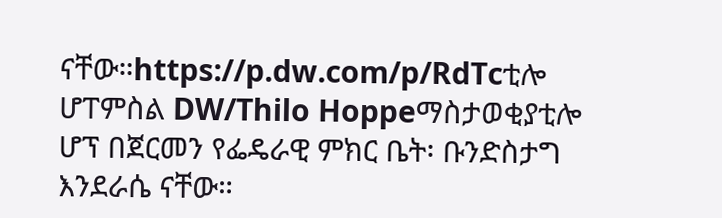ናቸው።https://p.dw.com/p/RdTcቲሎ ሆፐምስል DW/Thilo Hoppeማስታወቂያቲሎ ሆፕ በጀርመን የፌዴራዊ ምክር ቤት፡ ቡንድስታግ እንደራሴ ናቸው።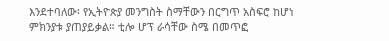እንደተባለው፡ የኢትዮጵያ መንግስት ስማቸውን በርግጥ አስፍሮ ከሆነ ምክንያቱ ያጠያይቃል። ቲሎ ሆፕ ራሳቸው ስሜ በመጥፎ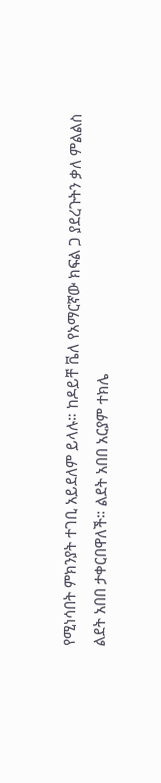የሚነሳበት ምክንያት ተገቢ አይደለም ይላሉ። ከዶይቸ ቬለ የአማርኛው ክፍል ጋ ያደረጉትን ቃለ ምልልስ ልደት አበበ ታቀርበዋለች። ልደት አበበ አርያም ተክሌ